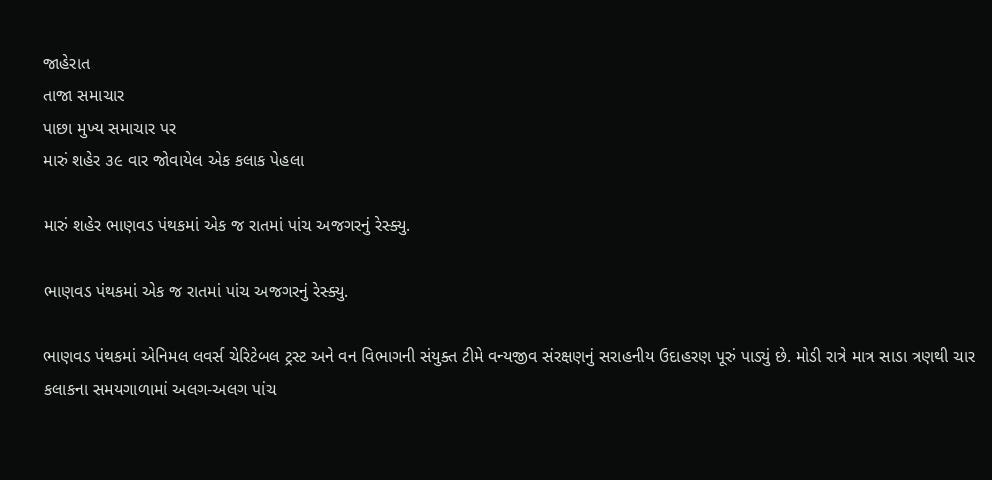જાહેરાત
તાજા સમાચાર
પાછા મુખ્ય સમાચાર પર
મારું શહેર ૩૯ વાર જોવાયેલ એક કલાક પેહલા

મારું શહેર ભાણવડ પંથકમાં એક જ રાતમાં પાંચ અજગરનું રેસ્ક્યુ.

ભાણવડ પંથકમાં એક જ રાતમાં પાંચ અજગરનું રેસ્ક્યુ.

ભાણવડ પંથકમાં એનિમલ લવર્સ ચેરિટેબલ ટ્રસ્ટ અને વન વિભાગની સંયુક્ત ટીમે વન્યજીવ સંરક્ષણનું સરાહનીય ઉદાહરણ પૂરું પાડ્યું છે. મોડી રાત્રે માત્ર સાડા ત્રણથી ચાર કલાકના સમયગાળામાં અલગ-અલગ પાંચ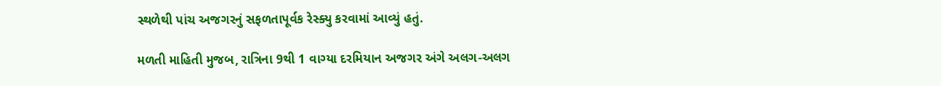સ્થળેથી પાંચ અજગરનું સફળતાપૂર્વક રેસ્ક્યુ કરવામાં આવ્યું હતું.

મળતી માહિતી મુજબ, રાત્રિના 9થી 1 વાગ્યા દરમિયાન અજગર અંગે અલગ-અલગ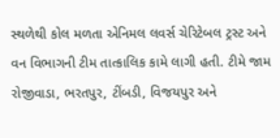સ્થળેથી કોલ મળતા એનિમલ લવર્સ ચેરિટેબલ ટ્રસ્ટ અને વન વિભાગની ટીમ તાત્કાલિક કામે લાગી હતી. ટીમે જામ રોજીવાડા, ભરતપુર, ટીંબડી, વિજયપુર અને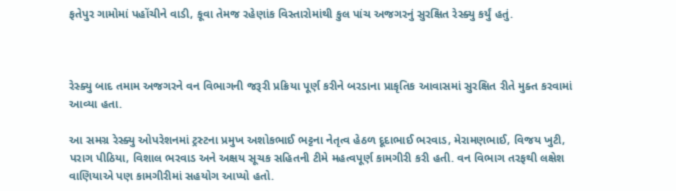ફતેપુર ગામોમાં પહોંચીને વાડી, કૂવા તેમજ રહેણાંક વિસ્તારોમાંથી કુલ પાંચ અજગરનું સુરક્ષિત રેસ્ક્યુ કર્યું હતું.



રેસ્ક્યુ બાદ તમામ અજગરને વન વિભાગની જરૂરી પ્રક્રિયા પૂર્ણ કરીને બરડાના પ્રાકૃતિક આવાસમાં સુરક્ષિત રીતે મુક્ત કરવામાં આવ્યા હતા.

આ સમગ્ર રેસ્ક્યુ ઓપરેશનમાં ટ્રસ્ટના પ્રમુખ અશોકભાઈ ભટ્ટના નેતૃત્વ હેઠળ દૂદાભાઈ ભરવાડ, મેરામણભાઈ, વિજય ખુટી, પરાગ પીઠિયા, વિશાલ ભરવાડ અને અક્ષય સૂચક સહિતની ટીમે મહત્વપૂર્ણ કામગીરી કરી હતી. વન વિભાગ તરફથી લક્ષેશ વાણિયાએ પણ કામગીરીમાં સહયોગ આપ્યો હતો.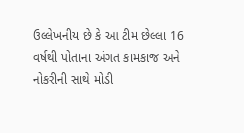ઉલ્લેખનીય છે કે આ ટીમ છેલ્લા 16 વર્ષથી પોતાના અંગત કામકાજ અને નોકરીની સાથે મોડી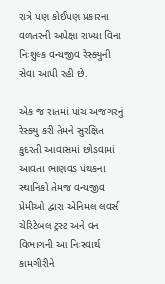રાત્રે પણ કોઈપણ પ્રકારના વળતરની અપેક્ષા રાખ્યા વિના નિઃશુલ્ક વન્યજીવ રેસ્ક્યુની સેવા આપી રહી છે.

એક જ રાતમાં પાંચ અજગરનું રેસ્ક્યુ કરી તેમને સુરક્ષિત કુદરતી આવાસમાં છોડવામાં આવતા ભાણવડ પંથકના સ્થાનિકો તેમજ વન્યજીવ પ્રેમીઓ દ્વારા એનિમલ લવર્સ ચેરિટેબલ ટ્રસ્ટ અને વન વિભાગની આ નિઃસ્વાર્થ કામગીરીને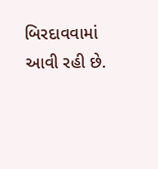બિરદાવવામાં આવી રહી છે.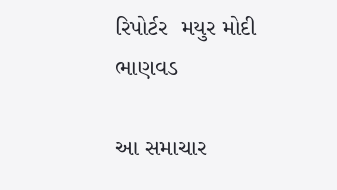રિપોર્ટર  મયુર મોદી ભાણવડ

આ સમાચાર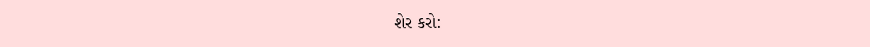શેર કરો: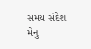સમય સંદેશ મેનુ